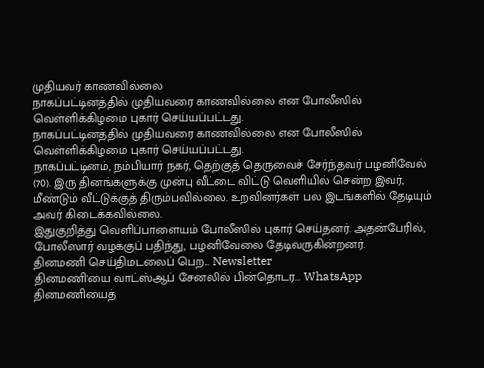முதியவர் காணவில்லை
நாகப்பட்டினத்தில் முதியவரை காணவில்லை என போலீஸில் வெள்ளிக்கிழமை புகார் செய்யப்பட்டது.
நாகப்பட்டினத்தில் முதியவரை காணவில்லை என போலீஸில் வெள்ளிக்கிழமை புகார் செய்யப்பட்டது.
நாகப்பட்டினம், நம்பியார் நகர், தெற்குத் தெருவைச் சேர்ந்தவர் பழனிவேல் (70). இரு தினங்களுக்கு முன்பு வீட்டை விட்டு வெளியில் சென்ற இவர், மீண்டும் வீட்டுக்குத் திரும்பவில்லை. உறவினர்கள் பல இடங்களில் தேடியும் அவர் கிடைக்கவில்லை.
இதுகுறித்து வெளிப்பாளையம் போலீஸில் புகார் செய்தனர். அதன்பேரில், போலீஸார் வழக்குப் பதிந்து, பழனிவேலை தேடிவருகின்றனர்.
தினமணி செய்திமடலைப் பெற... Newsletter
தினமணி'யை வாட்ஸ்ஆப் சேனலில் பின்தொடர... WhatsApp
தினமணியைத்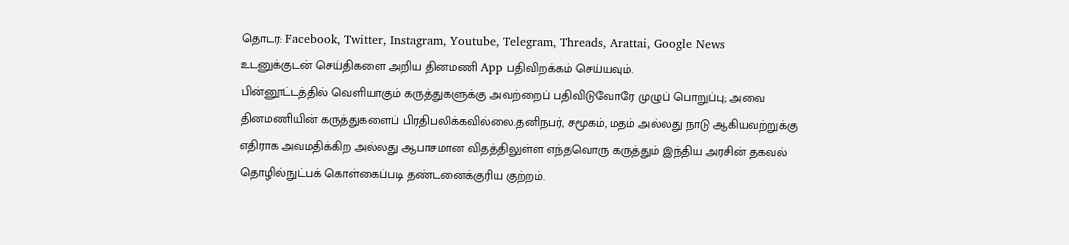தொடர: Facebook, Twitter, Instagram, Youtube, Telegram, Threads, Arattai, Google News
உடனுக்குடன் செய்திகளை அறிய தினமணி App பதிவிறக்கம் செய்யவும்.
பின்னூட்டத்தில் வெளியாகும் கருத்துகளுக்கு அவற்றைப் பதிவிடுவோரே முழுப் பொறுப்பு; அவை தினமணியின் கருத்துகளைப் பிரதிபலிக்கவில்லை.தனிநபர், சமூகம், மதம் அல்லது நாடு ஆகியவற்றுக்கு எதிராக அவமதிக்கிற அல்லது ஆபாசமான விதத்திலுள்ள எந்தவொரு கருத்தும் இந்திய அரசின் தகவல் தொழில்நுட்பக் கொள்கைப்படி தண்டனைக்குரிய குற்றம்.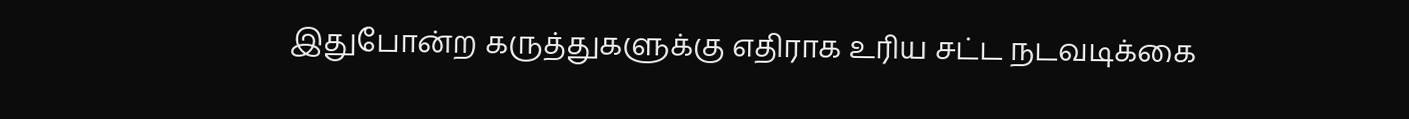இதுபோன்ற கருத்துகளுக்கு எதிராக உரிய சட்ட நடவடிக்கை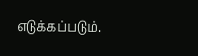எடுக்கப்படும்.